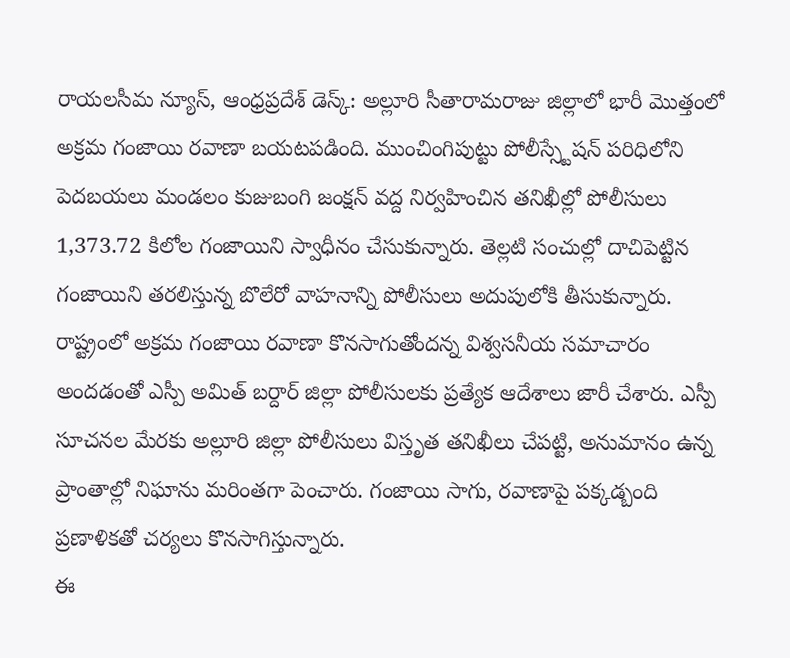రాయలసీమ న్యూస్, ఆంధ్రప్రదేశ్ డెస్క్: అల్లూరి సీతారామరాజు జిల్లాలో భారీ మొత్తంలో అక్రమ గంజాయి రవాణా బయటపడింది. ముంచింగిపుట్టు పోలీస్స్టేషన్ పరిధిలోని పెదబయలు మండలం కుజుబంగి జంక్షన్ వద్ద నిర్వహించిన తనిఖీల్లో పోలీసులు 1,373.72 కిలోల గంజాయిని స్వాధీనం చేసుకున్నారు. తెల్లటి సంచుల్లో దాచిపెట్టిన గంజాయిని తరలిస్తున్న బొలేరో వాహనాన్ని పోలీసులు అదుపులోకి తీసుకున్నారు.
రాష్ట్రంలో అక్రమ గంజాయి రవాణా కొనసాగుతోందన్న విశ్వసనీయ సమాచారం అందడంతో ఎస్పీ అమిత్ బర్దార్ జిల్లా పోలీసులకు ప్రత్యేక ఆదేశాలు జారీ చేశారు. ఎస్పీ సూచనల మేరకు అల్లూరి జిల్లా పోలీసులు విస్తృత తనిఖీలు చేపట్టి, అనుమానం ఉన్న ప్రాంతాల్లో నిఘాను మరింతగా పెంచారు. గంజాయి సాగు, రవాణాపై పక్కడ్బంది ప్రణాళికతో చర్యలు కొనసాగిస్తున్నారు.
ఈ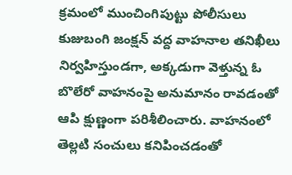క్రమంలో ముంచింగిపుట్టు పోలీసులు కుజుబంగి జంక్షన్ వద్ద వాహనాల తనిఖీలు నిర్వహిస్తుండగా, అక్కడుగా వెళ్తున్న ఓ బొలేరో వాహనంపై అనుమానం రావడంతో ఆపి క్షుణ్ణంగా పరిశీలించారు. వాహనంలో తెల్లటి సంచులు కనిపించడంతో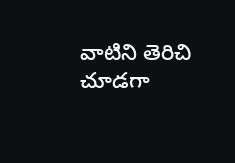వాటిని తెరిచి చూడగా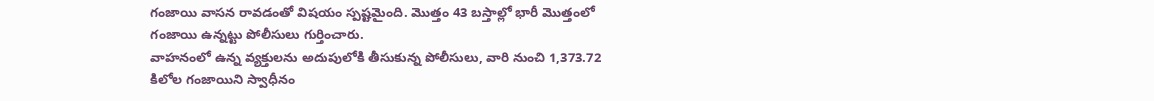గంజాయి వాసన రావడంతో విషయం స్పష్టమైంది. మొత్తం 43 బస్తాల్లో భారీ మొత్తంలో గంజాయి ఉన్నట్టు పోలీసులు గుర్తించారు.
వాహనంలో ఉన్న వ్యక్తులను అదుపులోకి తీసుకున్న పోలీసులు, వారి నుంచి 1,373.72 కిలోల గంజాయిని స్వాధీనం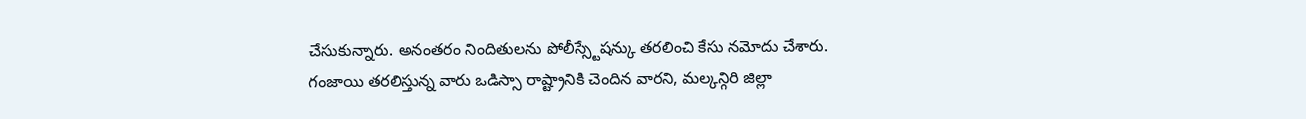చేసుకున్నారు. అనంతరం నిందితులను పోలీస్స్టేషన్కు తరలించి కేసు నమోదు చేశారు. గంజాయి తరలిస్తున్న వారు ఒడిస్సా రాష్ట్రానికి చెందిన వారని, మల్కన్గిరి జిల్లా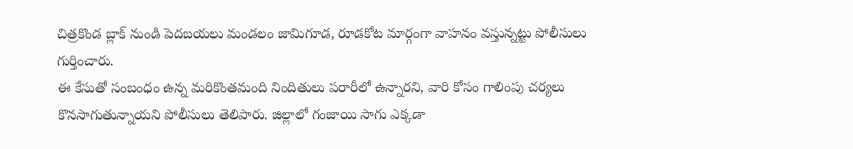చిత్రకొండ బ్లాక్ నుండి పెదబయలు మండలం జామిగూడ, రూడకోట మార్గంగా వాహనం వస్తున్నట్టు పోలీసులు గుర్తించారు.
ఈ కేసుతో సంబంధం ఉన్న మరికొంతమంది నిందితులు పరారీలో ఉన్నారని, వారి కోసం గాలింపు చర్యలు కొనసాగుతున్నాయని పోలీసులు తెలిపారు. జిల్లాలో గంజాయి సాగు ఎక్కడా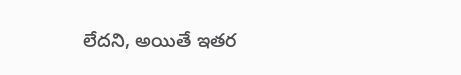లేదని, అయితే ఇతర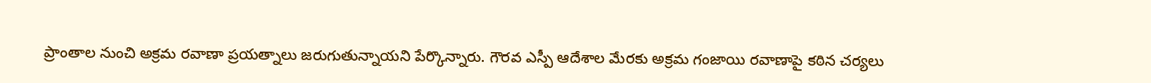ప్రాంతాల నుంచి అక్రమ రవాణా ప్రయత్నాలు జరుగుతున్నాయని పేర్కొన్నారు. గౌరవ ఎస్పీ ఆదేశాల మేరకు అక్రమ గంజాయి రవాణాపై కఠిన చర్యలు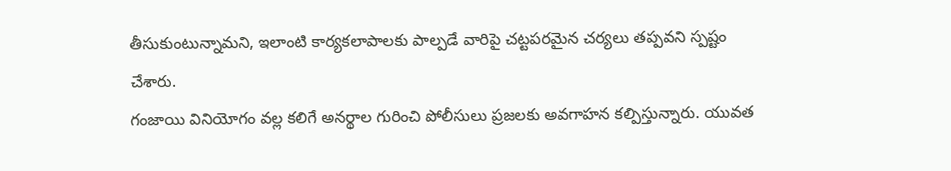తీసుకుంటున్నామని, ఇలాంటి కార్యకలాపాలకు పాల్పడే వారిపై చట్టపరమైన చర్యలు తప్పవని స్పష్టం చేశారు.
గంజాయి వినియోగం వల్ల కలిగే అనర్థాల గురించి పోలీసులు ప్రజలకు అవగాహన కల్పిస్తున్నారు. యువత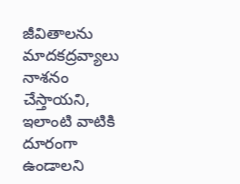జీవితాలను మాదకద్రవ్యాలు నాశనం చేస్తాయని, ఇలాంటి వాటికి దూరంగా ఉండాలని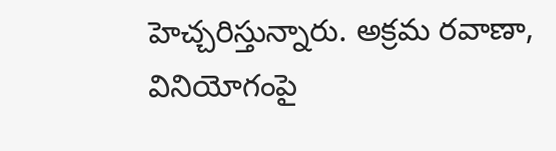హెచ్చరిస్తున్నారు. అక్రమ రవాణా, వినియోగంపై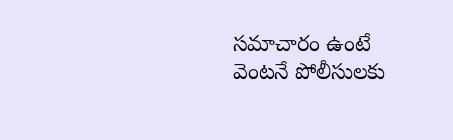సమాచారం ఉంటే వెంటనే పోలీసులకు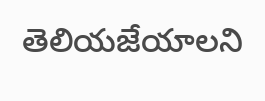తెలియజేయాలని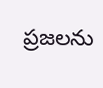ప్రజలను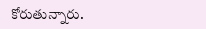కోరుతున్నారు.